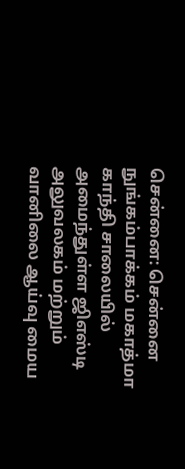சென்னை: சென்னை நுங்கம்பாக்கம் மகாத்மா காந்தி சாலையில் அமைந்துள்ள ஜிஎஸ்டி அலுவலகம் மற்றும் வானிலை ஆய்வு மைய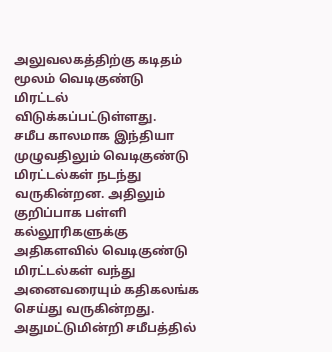அலுவலகத்திற்கு கடிதம் மூலம் வெடிகுண்டு மிரட்டல் விடுக்கப்பட்டுள்ளது.
சமீப காலமாக இந்தியா முழுவதிலும் வெடிகுண்டு மிரட்டல்கள் நடந்து வருகின்றன. அதிலும் குறிப்பாக பள்ளி கல்லூரிகளுக்கு அதிகளவில் வெடிகுண்டு மிரட்டல்கள் வந்து அனைவரையும் கதிகலங்க செய்து வருகின்றது. அதுமட்டுமின்றி சமீபத்தில்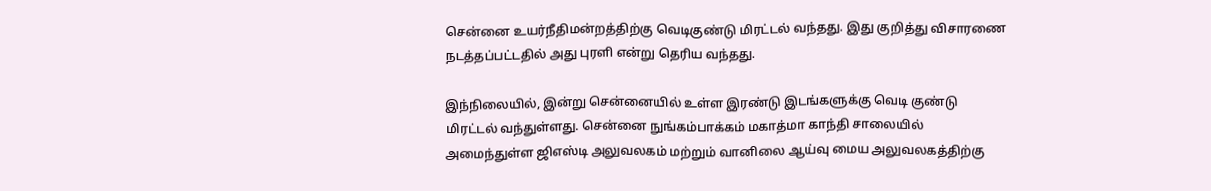சென்னை உயர்நீதிமன்றத்திற்கு வெடிகுண்டு மிரட்டல் வந்தது. இது குறித்து விசாரணை நடத்தப்பட்டதில் அது புரளி என்று தெரிய வந்தது.

இந்நிலையில், இன்று சென்னையில் உள்ள இரண்டு இடங்களுக்கு வெடி குண்டு மிரட்டல் வந்துள்ளது. சென்னை நுங்கம்பாக்கம் மகாத்மா காந்தி சாலையில் அமைந்துள்ள ஜிஎஸ்டி அலுவலகம் மற்றும் வானிலை ஆய்வு மைய அலுவலகத்திற்கு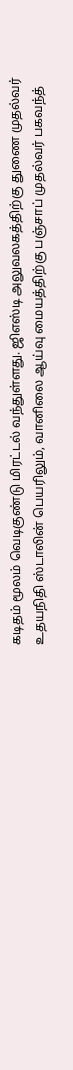கடிதம் மூலம் வெடிகுண்டு மிரட்டல் வந்துள்ளது. ஜிஎஸ்டி அலுவலகத்திற்கு துணை முதல்வர் உதயநிதி ஸ்டாலின் பெயரிலும், வானிலை ஆய்வு மையத்திற்கு பஞ்சாப் முதல்வர் பகவந்த்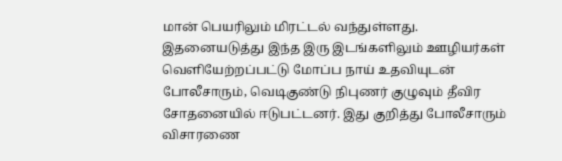மான் பெயரிலும் மிரட்டல் வந்துள்ளது.
இதனையடுத்து இந்த இரு இடங்களிலும் ஊழியர்கள் வெளியேற்றப்பட்டு மோப்ப நாய் உதவியுடன் போலீசாரும், வெடிகுண்டு நிபுணர் குழுவும் தீவிர சோதனையில் ஈடுபட்டனர். இது குறித்து போலீசாரும் விசாரணை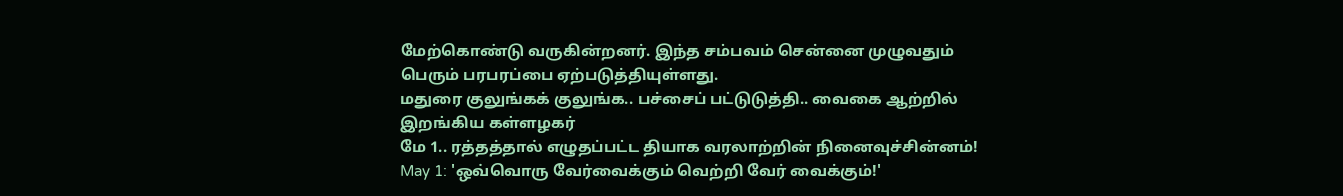மேற்கொண்டு வருகின்றனர். இந்த சம்பவம் சென்னை முழுவதும் பெரும் பரபரப்பை ஏற்படுத்தியுள்ளது.
மதுரை குலுங்கக் குலுங்க.. பச்சைப் பட்டுடுத்தி.. வைகை ஆற்றில் இறங்கிய கள்ளழகர்
மே 1.. ரத்தத்தால் எழுதப்பட்ட தியாக வரலாற்றின் நினைவுச்சின்னம்!
May 1: 'ஒவ்வொரு வேர்வைக்கும் வெற்றி வேர் வைக்கும்!'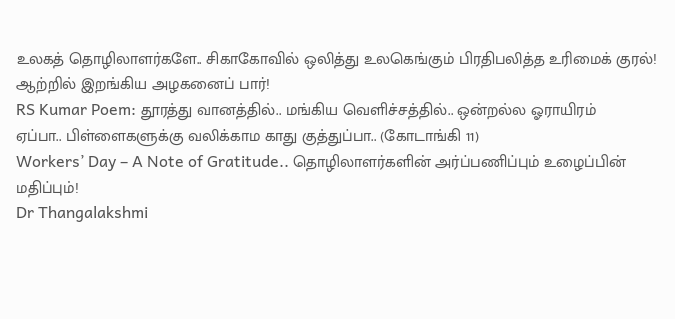உலகத் தொழிலாளர்களே.. சிகாகோவில் ஒலித்து உலகெங்கும் பிரதிபலித்த உரிமைக் குரல்!
ஆற்றில் இறங்கிய அழகனைப் பார்!
RS Kumar Poem: தூரத்து வானத்தில்.. மங்கிய வெளிச்சத்தில்.. ஒன்றல்ல ஓராயிரம்
ஏப்பா.. பிள்ளைகளுக்கு வலிக்காம காது குத்துப்பா.. (கோடாங்கி 11)
Workers’ Day – A Note of Gratitude.. தொழிலாளர்களின் அர்ப்பணிப்பும் உழைப்பின் மதிப்பும்!
Dr Thangalakshmi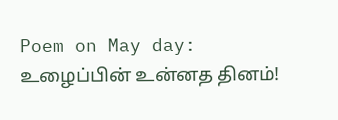Poem on May day: உழைப்பின் உன்னத தினம்!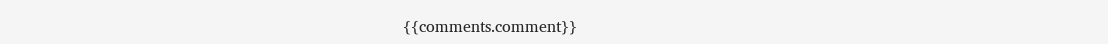{{comments.comment}}